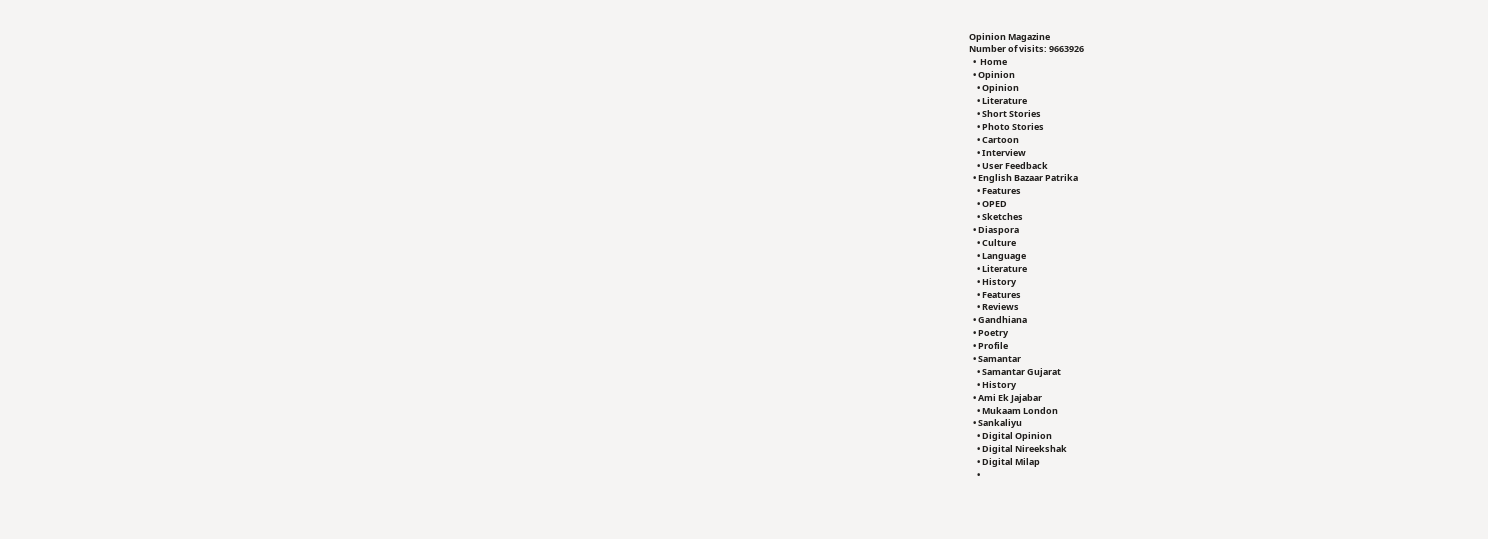Opinion Magazine
Number of visits: 9663926
  •  Home
  • Opinion
    • Opinion
    • Literature
    • Short Stories
    • Photo Stories
    • Cartoon
    • Interview
    • User Feedback
  • English Bazaar Patrika
    • Features
    • OPED
    • Sketches
  • Diaspora
    • Culture
    • Language
    • Literature
    • History
    • Features
    • Reviews
  • Gandhiana
  • Poetry
  • Profile
  • Samantar
    • Samantar Gujarat
    • History
  • Ami Ek Jajabar
    • Mukaam London
  • Sankaliyu
    • Digital Opinion
    • Digital Nireekshak
    • Digital Milap
    •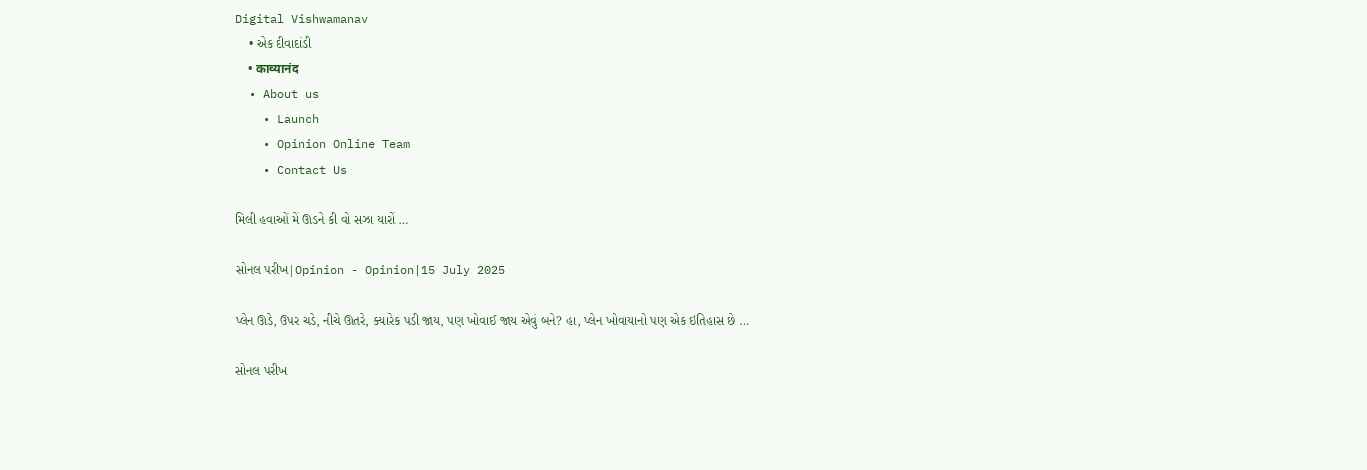Digital Vishwamanav
    • એક દીવાદાંડી
    • काव्यानंद
  • About us
    • Launch
    • Opinion Online Team
    • Contact Us

મિલી હવાઓં મેં ઊડને કી વો સઝા યારોં …

સોનલ પરીખ|Opinion - Opinion|15 July 2025

પ્લેન ઊડે, ઉપર ચડે, નીચે ઊતરે, ક્યારેક પડી જાય, પણ ખોવાઈ જાય એવું બને? હા, પ્લેન ખોવાયાનો પણ એક ઇતિહાસ છે …

સોનલ પરીખ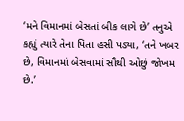‘મને વિમાનમાં બેસતાં બીક લાગે છે’ તનુએ કહ્યું ત્યારે તેના પિતા હસી પડ્યા, ‘તને ખબર છે, વિમાનમાં બેસવામાં સૌથી ઓછું જોખમ છે.’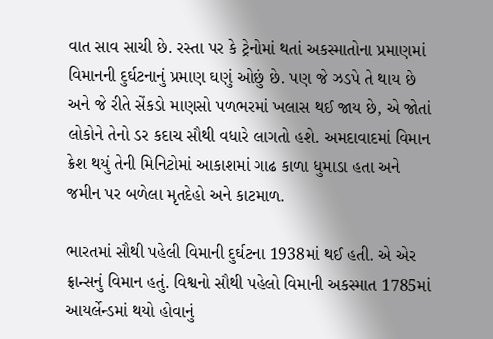વાત સાવ સાચી છે. રસ્તા પર કે ટ્રેનોમાં થતાં અકસ્માતોના પ્રમાણમાં વિમાનની દુર્ઘટનાનું પ્રમાણ ઘણું ઓછું છે. પણ જે ઝડપે તે થાય છે અને જે રીતે સેંકડો માણસો પળભરમાં ખલાસ થઈ જાય છે, એ જોતાં લોકોને તેનો ડર કદાચ સૌથી વધારે લાગતો હશે. અમદાવાદમાં વિમાન ક્રેશ થયું તેની મિનિટોમાં આકાશમાં ગાઢ કાળા ધુમાડા હતા અને જમીન પર બળેલા મૃતદેહો અને કાટમાળ.

ભારતમાં સૌથી પહેલી વિમાની દુર્ઘટના 1938માં થઈ હતી. એ એર ફ્રાન્સનું વિમાન હતું. વિશ્વનો સૌથી પહેલો વિમાની અકસ્માત 1785માં આયર્લેન્ડમાં થયો હોવાનું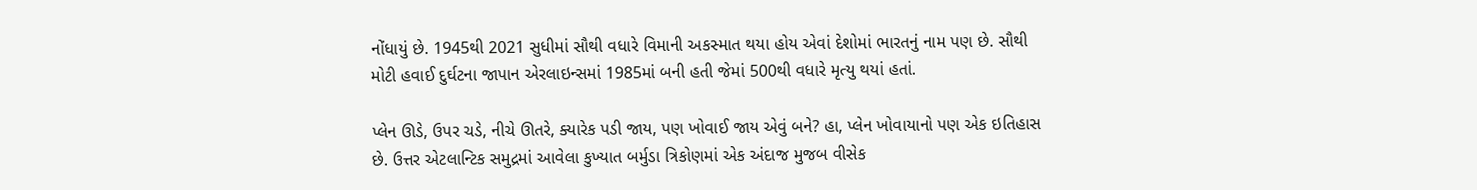નોંધાયું છે. 1945થી 2021 સુધીમાં સૌથી વધારે વિમાની અકસ્માત થયા હોય એવાં દેશોમાં ભારતનું નામ પણ છે. સૌથી મોટી હવાઈ દુર્ઘટના જાપાન એરલાઇન્સમાં 1985માં બની હતી જેમાં 500થી વધારે મૃત્યુ થયાં હતાં.

પ્લેન ઊડે, ઉપર ચડે, નીચે ઊતરે, ક્યારેક પડી જાય, પણ ખોવાઈ જાય એવું બને? હા, પ્લેન ખોવાયાનો પણ એક ઇતિહાસ છે. ઉત્તર એટલાન્ટિક સમુદ્રમાં આવેલા કુખ્યાત બર્મુડા ત્રિકોણમાં એક અંદાજ મુજબ વીસેક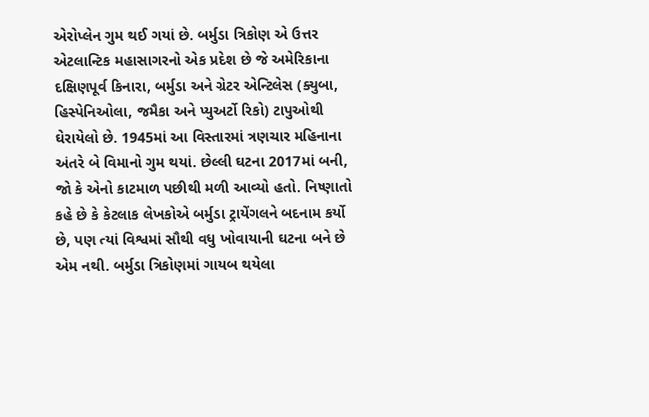એરોપ્લેન ગુમ થઈ ગયાં છે. બર્મુડા ત્રિકોણ એ ઉત્તર એટલાન્ટિક મહાસાગરનો એક પ્રદેશ છે જે અમેરિકાના દક્ષિણપૂર્વ કિનારા, બર્મુડા અને ગ્રેટર એન્ટિલેસ (ક્યુબા, હિસ્પેનિઓલા, જમૈકા અને પ્યુઅર્ટો રિકો) ટાપુઓથી ઘેરાયેલો છે. 1945માં આ વિસ્તારમાં ત્રણચાર મહિનાના અંતરે બે વિમાનો ગુમ થયાં. છેલ્લી ઘટના 2017માં બની, જો કે એનો કાટમાળ પછીથી મળી આવ્યો હતો. નિષ્ણાતો કહે છે કે કેટલાક લેખકોએ બર્મુડા ટ્રાયેંગલને બદનામ કર્યો છે, પણ ત્યાં વિશ્વમાં સૌથી વધુ ખોવાયાની ઘટના બને છે એમ નથી. બર્મુડા ત્રિકોણમાં ગાયબ થયેલા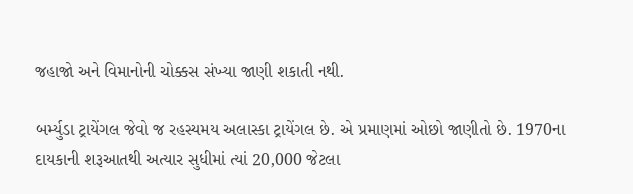જહાજો અને વિમાનોની ચોક્કસ સંખ્યા જાણી શકાતી નથી.

બર્મ્યુડા ટ્રાયેંગલ જેવો જ રહસ્યમય અલાસ્કા ટ્રાયેંગલ છે. એ પ્રમાણમાં ઓછો જાણીતો છે. 1970ના દાયકાની શરૂઆતથી અત્યાર સુધીમાં ત્યાં 20,000 જેટલા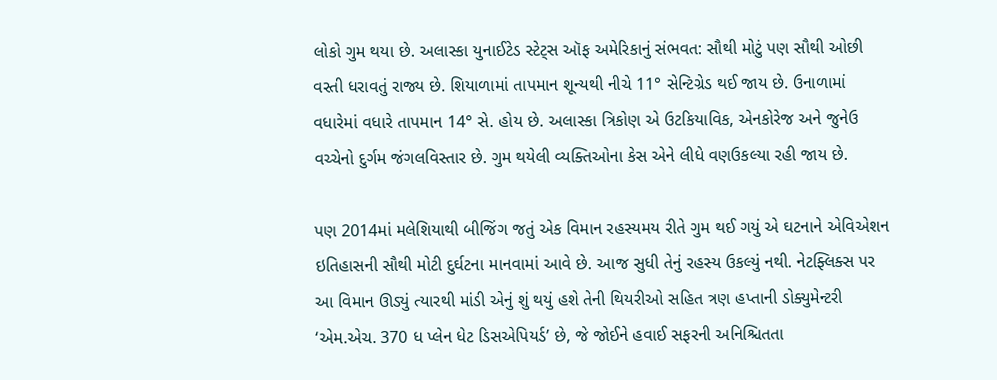લોકો ગુમ થયા છે. અલાસ્કા યુનાઈટેડ સ્ટેટ્સ ઑફ અમેરિકાનું સંભવત: સૌથી મોટું પણ સૌથી ઓછી વસ્તી ધરાવતું રાજ્ય છે. શિયાળામાં તાપમાન શૂન્યથી નીચે 11° સેન્ટિગ્રેડ થઈ જાય છે. ઉનાળામાં વધારેમાં વધારે તાપમાન 14° સે. હોય છે. અલાસ્કા ત્રિકોણ એ ઉટકિયાવિક, એનકોરેજ અને જુનેઉ વચ્ચેનો દુર્ગમ જંગલવિસ્તાર છે. ગુમ થયેલી વ્યક્તિઓના કેસ એને લીધે વણઉકલ્યા રહી જાય છે.

પણ 2014માં મલેશિયાથી બીજિંગ જતું એક વિમાન રહસ્યમય રીતે ગુમ થઈ ગયું એ ઘટનાને એવિએશન ઇતિહાસની સૌથી મોટી દુર્ઘટના માનવામાં આવે છે. આજ સુધી તેનું રહસ્ય ઉકલ્યું નથી. નેટફ્લિક્સ પર આ વિમાન ઊડ્યું ત્યારથી માંડી એનું શું થયું હશે તેની થિયરીઓ સહિત ત્રણ હપ્તાની ડોક્યુમેન્ટરી ‘એમ.એચ. 370 ધ પ્લેન ધેટ ડિસએપિયર્ડ’ છે, જે જોઈને હવાઈ સફરની અનિશ્ચિતતા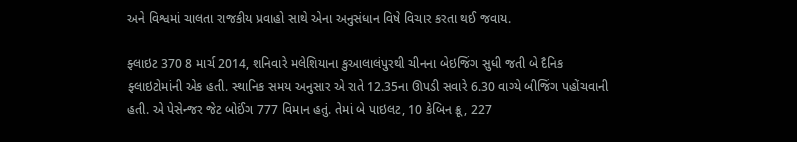અને વિશ્વમાં ચાલતા રાજકીય પ્રવાહો સાથે એના અનુસંધાન વિષે વિચાર કરતા થઈ જવાય.

ફ્લાઇટ 370 8 માર્ચ 2014, શનિવારે મલેશિયાના કુઆલાલંપુરથી ચીનના બેઇજિંગ સુધી જતી બે દૈનિક ફ્લાઇટોમાંની એક હતી. સ્થાનિક સમય અનુસાર એ રાતે 12.35ના ઊપડી સવારે 6.30 વાગ્યે બીજિંગ પહોંચવાની હતી. એ પેસેન્જર જેટ બોઈંગ 777 વિમાન હતું. તેમાં બે પાઇલટ, 10 કેબિન ક્રૂ, 227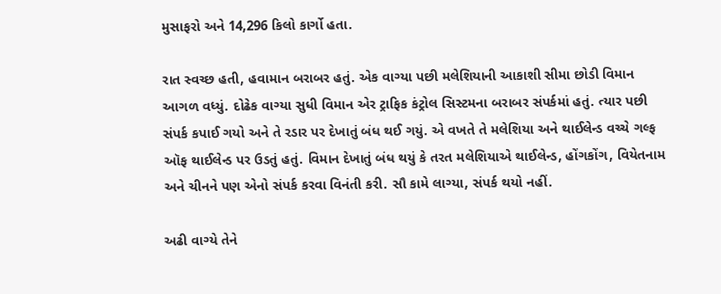મુસાફરો અને 14,296 કિલો કાર્ગો હતા.

રાત સ્વચ્છ હતી, હવામાન બરાબર હતું. એક વાગ્યા પછી મલેશિયાની આકાશી સીમા છોડી વિમાન આગળ વધ્યું. દોઢેક વાગ્યા સુધી વિમાન એર ટ્રાફિક કંટ્રોલ સિસ્ટમના બરાબર સંપર્કમાં હતું. ત્યાર પછી સંપર્ક કપાઈ ગયો અને તે રડાર પર દેખાતું બંધ થઈ ગયું. એ વખતે તે મલેશિયા અને થાઈલેન્ડ વચ્ચે ગલ્ફ ઑફ થાઈલેન્ડ પર ઉડતું હતું. વિમાન દેખાતું બંધ થયું કે તરત મલેશિયાએ થાઈલેન્ડ, હોંગકોંગ, વિયેતનામ અને ચીનને પણ એનો સંપર્ક કરવા વિનંતી કરી. સૌ કામે લાગ્યા, સંપર્ક થયો નહીં.

અઢી વાગ્યે તેને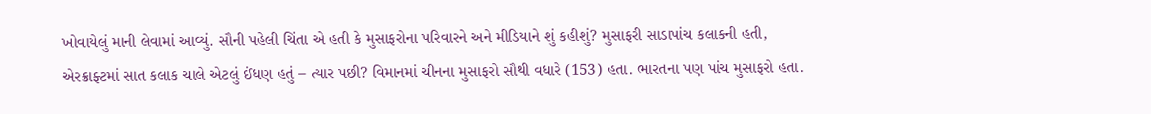ખોવાયેલું માની લેવામાં આવ્યું. સૌની પહેલી ચિંતા એ હતી કે મુસાફરોના પરિવારને અને મીડિયાને શું કહીશું? મુસાફરી સાડાપાંચ કલાકની હતી, એરક્રાફ્ટમાં સાત કલાક ચાલે એટલું ઈંધણ હતું – ત્યાર પછી? વિમાનમાં ચીનના મુસાફરો સૌથી વધારે (153) હતા. ભારતના પણ પાંચ મુસાફરો હતા.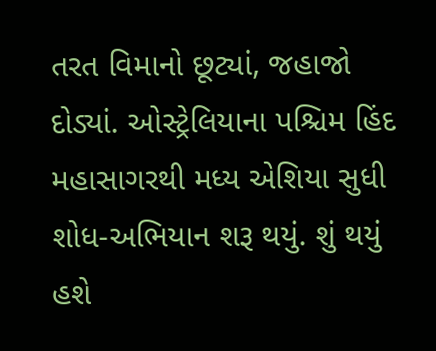તરત વિમાનો છૂટ્યાં, જહાજો દોડ્યાં. ઓસ્ટ્રેલિયાના પશ્ચિમ હિંદ મહાસાગરથી મધ્ય એશિયા સુધી શોધ-અભિયાન શરૂ થયું. શું થયું હશે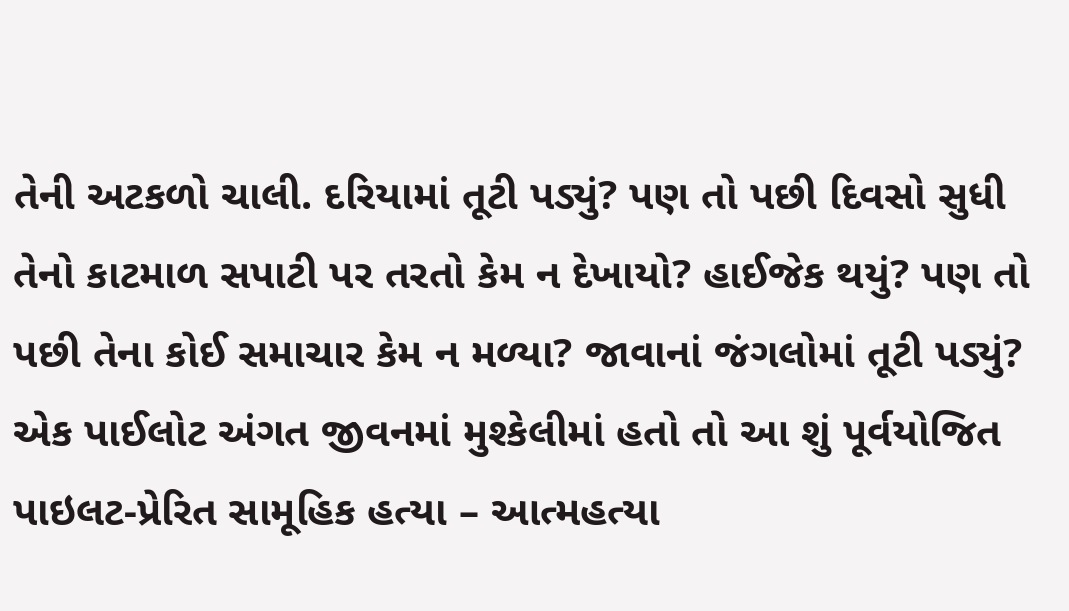તેની અટકળો ચાલી. દરિયામાં તૂટી પડ્યું? પણ તો પછી દિવસો સુધી તેનો કાટમાળ સપાટી પર તરતો કેમ ન દેખાયો? હાઈજેક થયું? પણ તો પછી તેના કોઈ સમાચાર કેમ ન મળ્યા? જાવાનાં જંગલોમાં તૂટી પડ્યું? એક પાઈલોટ અંગત જીવનમાં મુશ્કેલીમાં હતો તો આ શું પૂર્વયોજિત પાઇલટ-પ્રેરિત સામૂહિક હત્યા – આત્મહત્યા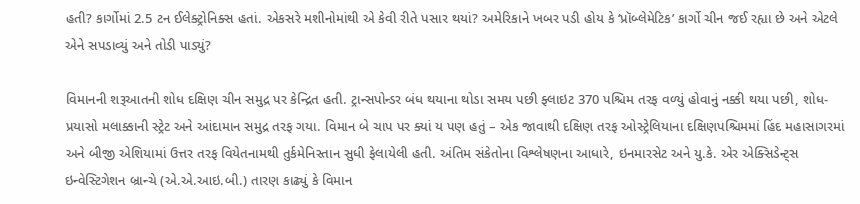હતી? કાર્ગોમાં 2.5 ટન ઈલેક્ટ્રોનિક્સ હતાં. એકસરે મશીનોમાંથી એ કેવી રીતે પસાર થયાં? અમેરિકાને ખબર પડી હોય કે ‘પ્રૉબ્લેમેટિક’ કાર્ગો ચીન જઈ રહ્યા છે અને એટલે એને સપડાવ્યું અને તોડી પાડ્યું?

વિમાનની શરૂઆતની શોધ દક્ષિણ ચીન સમુદ્ર પર કેન્દ્રિત હતી. ટ્રાન્સપોન્ડર બંધ થયાના થોડા સમય પછી ફ્લાઇટ 370 પશ્ચિમ તરફ વળ્યું હોવાનું નક્કી થયા પછી, શોધ-પ્રયાસો મલાક્કાની સ્ટ્રેટ અને આંદામાન સમુદ્ર તરફ ગયા. વિમાન બે ચાપ પર ક્યાં ય પણ હતું – એક જાવાથી દક્ષિણ તરફ ઓસ્ટ્રેલિયાના દક્ષિણપશ્ચિમમાં હિંદ મહાસાગરમાં અને બીજી એશિયામાં ઉત્તર તરફ વિયેતનામથી તુર્કમેનિસ્તાન સુધી ફેલાયેલી હતી. અંતિમ સંકેતોના વિશ્લેષણના આધારે, ઇનમારસેટ અને યુ.કે. એર એક્સિડેન્ટ્સ ઇન્વેસ્ટિગેશન બ્રાન્ચે (એ.એ.આઇ.બી.) તારણ કાઢ્યું કે વિમાન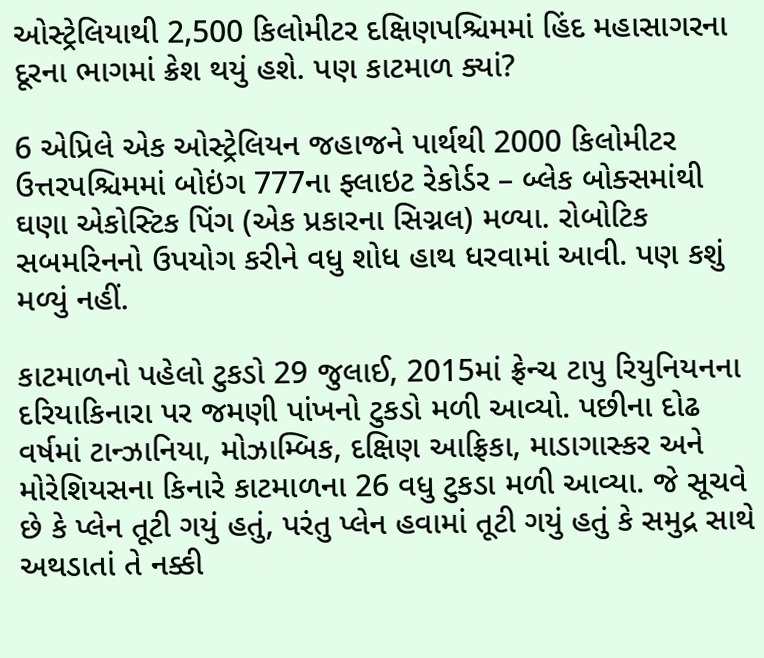ઓસ્ટ્રેલિયાથી 2,500 કિલોમીટર દક્ષિણપશ્ચિમમાં હિંદ મહાસાગરના દૂરના ભાગમાં ક્રેશ થયું હશે. પણ કાટમાળ ક્યાં?

6 એપ્રિલે એક ઓસ્ટ્રેલિયન જહાજને પાર્થથી 2000 કિલોમીટર ઉત્તરપશ્ચિમમાં બોઇંગ 777ના ફ્લાઇટ રેકોર્ડર – બ્લેક બોક્સમાંથી ઘણા એકોસ્ટિક પિંગ (એક પ્રકારના સિગ્નલ) મળ્યા. રોબોટિક સબમરિનનો ઉપયોગ કરીને વધુ શોધ હાથ ધરવામાં આવી. પણ કશું મળ્યું નહીં.

કાટમાળનો પહેલો ટુકડો 29 જુલાઈ, 2015માં ફ્રેન્ચ ટાપુ રિયુનિયનના દરિયાકિનારા પર જમણી પાંખનો ટુકડો મળી આવ્યો. પછીના દોઢ વર્ષમાં ટાન્ઝાનિયા, મોઝામ્બિક, દક્ષિણ આફ્રિકા, માડાગાસ્કર અને મોરેશિયસના કિનારે કાટમાળના 26 વધુ ટુકડા મળી આવ્યા. જે સૂચવે છે કે પ્લેન તૂટી ગયું હતું, પરંતુ પ્લેન હવામાં તૂટી ગયું હતું કે સમુદ્ર સાથે અથડાતાં તે નક્કી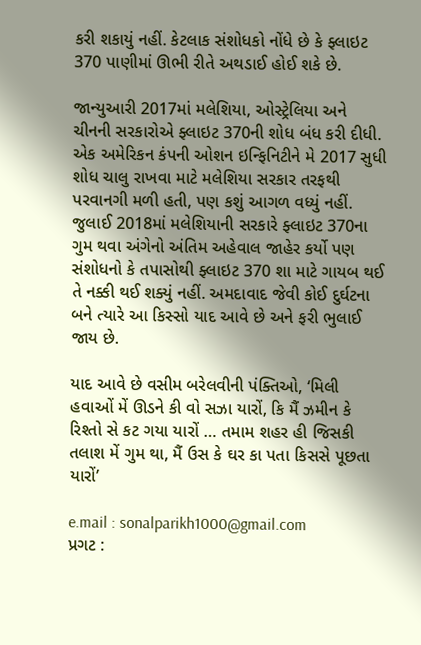કરી શકાયું નહીં. કેટલાક સંશોધકો નોંધે છે કે ફ્લાઇટ 370 પાણીમાં ઊભી રીતે અથડાઈ હોઈ શકે છે.

જાન્યુઆરી 2017માં મલેશિયા, ઓસ્ટ્રેલિયા અને ચીનની સરકારોએ ફ્લાઇટ 370ની શોધ બંધ કરી દીધી. એક અમેરિકન કંપની ઓશન ઇન્ફિનિટીને મે 2017 સુધી શોધ ચાલુ રાખવા માટે મલેશિયા સરકાર તરફથી પરવાનગી મળી હતી, પણ કશું આગળ વધ્યું નહીં. જુલાઈ 2018માં મલેશિયાની સરકારે ફ્લાઇટ 370ના ગુમ થવા અંગેનો અંતિમ અહેવાલ જાહેર કર્યો પણ સંશોધનો કે તપાસોથી ફ્લાઇટ 370 શા માટે ગાયબ થઈ તે નક્કી થઈ શક્યું નહીં. અમદાવાદ જેવી કોઈ દુર્ઘટના બને ત્યારે આ કિસ્સો યાદ આવે છે અને ફરી ભુલાઈ જાય છે.

યાદ આવે છે વસીમ બરેલવીની પંક્તિઓ, ‘મિલી હવાઓં મેં ઊડને કી વો સઝા યારોં, કિ મૈં ઝમીન કે રિશ્તો સે કટ ગયા યારોં … તમામ શહર હી જિસકી તલાશ મેં ગુમ થા, મૈં ઉસ કે ઘર કા પતા કિસસે પૂછતા યારોં’

e.mail : sonalparikh1000@gmail.com
પ્રગટ :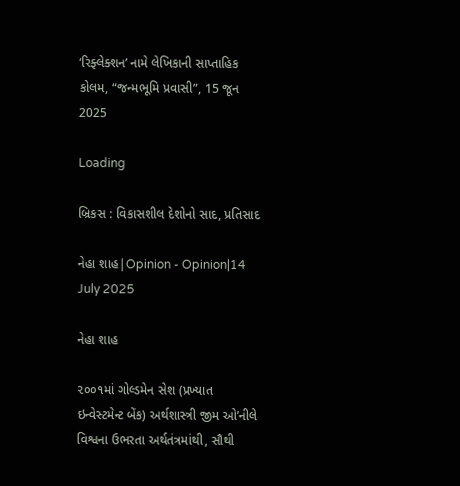‘રિફ્લેક્શન’ નામે લેખિકાની સાપ્તાહિક કોલમ, “જન્મભૂમિ પ્રવાસી”, 15 જૂન  2025

Loading

બ્રિકસ : વિકાસશીલ દેશોનો સાદ, પ્રતિસાદ

નેહા શાહ|Opinion - Opinion|14 July 2025

નેહા શાહ

૨૦૦૧માં ગોલ્ડમેન સેશ (પ્રખ્યાત ઇન્વેસ્ટમેન્ટ બેંક) અર્થશાસ્ત્રી જીમ ઓ’નીલે વિશ્વના ઉભરતા અર્થતંત્રમાંથી, સૌથી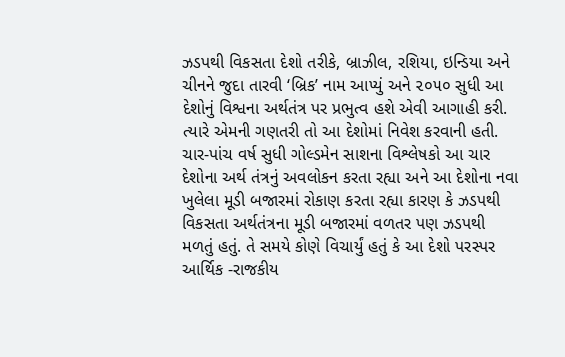ઝડપથી વિકસતા દેશો તરીકે, બ્રાઝીલ, રશિયા, ઇન્ડિયા અને ચીનને જુદા તારવી ‘બ્રિક’ નામ આપ્યું અને ૨૦૫૦ સુધી આ દેશોનું વિશ્વના અર્થતંત્ર પર પ્રભુત્વ હશે એવી આગાહી કરી. ત્યારે એમની ગણતરી તો આ દેશોમાં નિવેશ કરવાની હતી. ચાર-પાંચ વર્ષ સુધી ગોલ્ડમેન સાશના વિશ્લેષકો આ ચાર દેશોના અર્થ તંત્રનું અવલોકન કરતા રહ્યા અને આ દેશોના નવા ખુલેલા મૂડી બજારમાં રોકાણ કરતા રહ્યા કારણ કે ઝડપથી વિકસતા અર્થતંત્રના મૂડી બજારમાં વળતર પણ ઝડપથી મળતું હતું. તે સમયે કોણે વિચાર્યું હતું કે આ દેશો પરસ્પર આર્થિક -રાજકીય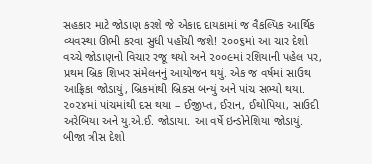સહકાર માટે જોડાણ કરશે જે એકાદ દાયકામાં જ વૈકલ્પિક આર્થિક વ્યવસ્થા ઊભી કરવા સુધી પહોંચી જશે! ૨૦૦૬માં આ ચાર દેશો વચ્ચે જોડાણનો વિચાર રજૂ થયો અને ૨૦૦૯માં રશિયાની પહેલ પર, પ્રથમ બ્રિક શિખર સંમેલનનું આયોજન થયું. એક જ વર્ષમાં સાઉથ આફ્રિકા જોડાયું, બ્રિકમાંથી બ્રિકસ બન્યું અને પાંચ સભ્યો થયા. ૨૦૨૪માં પાંચમાંથી દસ થયા – ઈજીપ્ત, ઈરાન, ઈથોપિયા, સાઉદી અરેબિયા અને યુ.એ.ઈ. જોડાયા. આ વર્ષે ઇન્ડોનેશિયા જોડાયું. બીજા ત્રીસ દેશો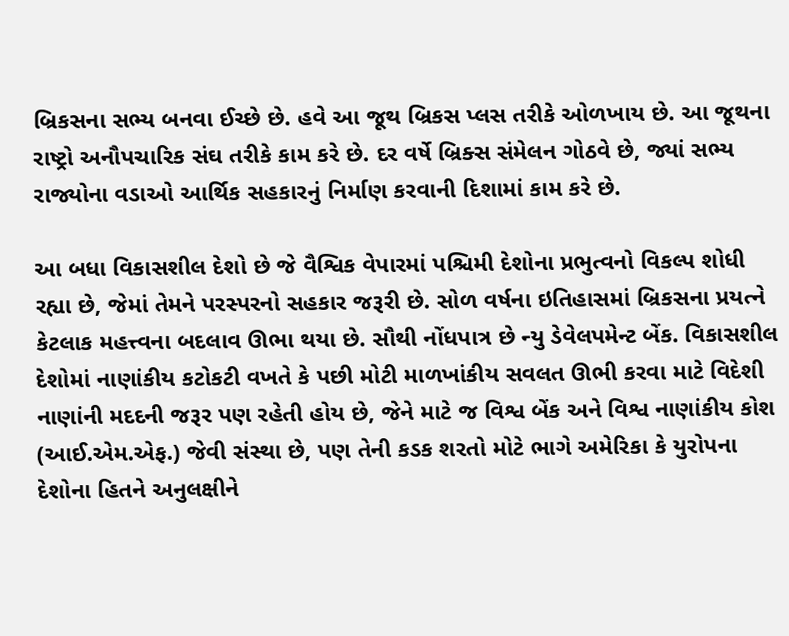બ્રિકસના સભ્ય બનવા ઈચ્છે છે. હવે આ જૂથ બ્રિકસ પ્લસ તરીકે ઓળખાય છે. આ જૂથના રાષ્ટ્રો અનૌપચારિક સંઘ તરીકે કામ કરે છે. દર વર્ષે બ્રિક્સ સંમેલન ગોઠવે છે, જ્યાં સભ્ય રાજ્યોના વડાઓ આર્થિક સહકારનું નિર્માણ કરવાની દિશામાં કામ કરે છે.

આ બધા વિકાસશીલ દેશો છે જે વૈશ્વિક વેપારમાં પશ્ચિમી દેશોના પ્રભુત્વનો વિકલ્પ શોધી રહ્યા છે, જેમાં તેમને પરસ્પરનો સહકાર જરૂરી છે. સોળ વર્ષના ઇતિહાસમાં બ્રિકસના પ્રયત્ને કેટલાક મહત્ત્વના બદલાવ ઊભા થયા છે. સૌથી નોંધપાત્ર છે ન્યુ ડેવેલપમેન્ટ બેંક. વિકાસશીલ દેશોમાં નાણાંકીય કટોકટી વખતે કે પછી મોટી માળખાંકીય સવલત ઊભી કરવા માટે વિદેશી નાણાંની મદદની જરૂર પણ રહેતી હોય છે, જેને માટે જ વિશ્વ બેંક અને વિશ્વ નાણાંકીય કોશ (આઈ.એમ.એફ.) જેવી સંસ્થા છે, પણ તેની કડક શરતો મોટે ભાગે અમેરિકા કે યુરોપના દેશોના હિતને અનુલક્ષીને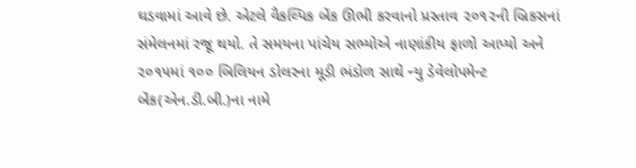ઘડવામાં આવે છે. એટલે વૈકલ્પિક બેંક ઊભી કરવાનો પ્રસ્તાવ ૨૦૧૨ની બ્રિકસનાં સંમેલનમાં રજૂ થયો. તે સમયના પાંચેય સભ્યોએ નાણાંકીય ફાળો આપ્યો અને ૨૦૧૫માં ૧૦૦ બિલિયન ડોલરના મૂડી ભંડોળ સાથે ન્યુ ડેવેલોપમેન્ટ બેંક(એન.ડી.બી.)ના નામે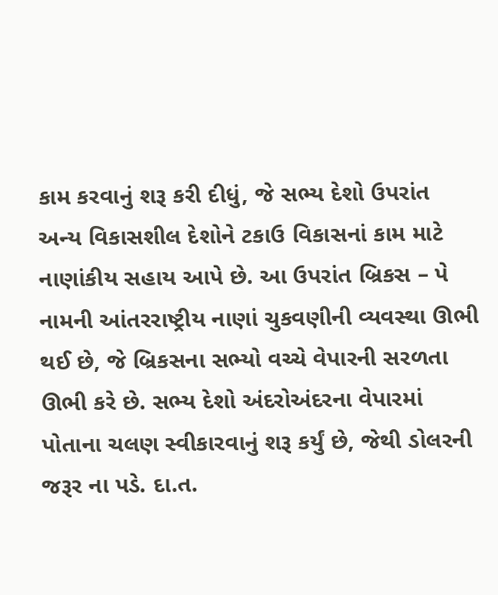કામ કરવાનું શરૂ કરી દીધું, જે સભ્ય દેશો ઉપરાંત અન્ય વિકાસશીલ દેશોને ટકાઉ વિકાસનાં કામ માટે નાણાંકીય સહાય આપે છે. આ ઉપરાંત બ્રિકસ – પે નામની આંતરરાષ્ટ્રીય નાણાં ચુકવણીની વ્યવસ્થા ઊભી થઈ છે, જે બ્રિકસના સભ્યો વચ્ચે વેપારની સરળતા ઊભી કરે છે. સભ્ય દેશો અંદરોઅંદરના વેપારમાં પોતાના ચલણ સ્વીકારવાનું શરૂ કર્યું છે, જેથી ડોલરની જરૂર ના પડે. દા.ત.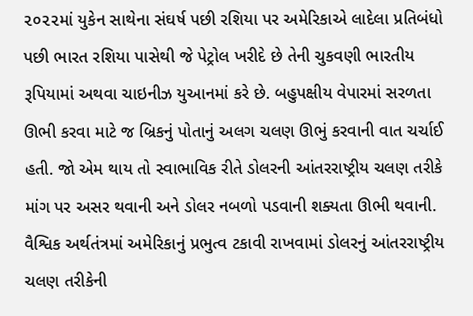૨૦૨૨માં યુકેન સાથેના સંઘર્ષ પછી રશિયા પર અમેરિકાએ લાદેલા પ્રતિબંધો પછી ભારત રશિયા પાસેથી જે પેટ્રોલ ખરીદે છે તેની ચુકવણી ભારતીય રૂપિયામાં અથવા ચાઇનીઝ યુઆનમાં કરે છે. બહુપક્ષીય વેપારમાં સરળતા ઊભી કરવા માટે જ બ્રિકનું પોતાનું અલગ ચલણ ઊભું કરવાની વાત ચર્ચાઈ હતી. જો એમ થાય તો સ્વાભાવિક રીતે ડોલરની આંતરરાષ્ટ્રીય ચલણ તરીકે માંગ પર અસર થવાની અને ડોલર નબળો પડવાની શક્યતા ઊભી થવાની. વૈશ્વિક અર્થતંત્રમાં અમેરિકાનું પ્રભુત્વ ટકાવી રાખવામાં ડોલરનું આંતરરાષ્ટ્રીય ચલણ તરીકેની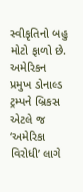સ્વીકૃતિનો બહુ મોટો ફાળો છે. અમેરિકન પ્રમુખ ડોનાલ્ડ ટ્રમ્પને બ્રિકસ એટલે જ ‘અમેરિકા વિરોધી’ લાગે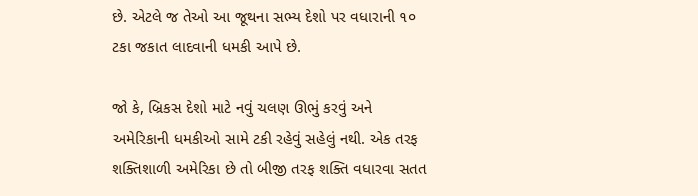છે. એટલે જ તેઓ આ જૂથના સભ્ય દેશો પર વધારાની ૧૦ ટકા જકાત લાદવાની ધમકી આપે છે.

જો કે, બ્રિકસ દેશો માટે નવું ચલણ ઊભું કરવું અને અમેરિકાની ધમકીઓ સામે ટકી રહેવું સહેલું નથી. એક તરફ શક્તિશાળી અમેરિકા છે તો બીજી તરફ શક્તિ વધારવા સતત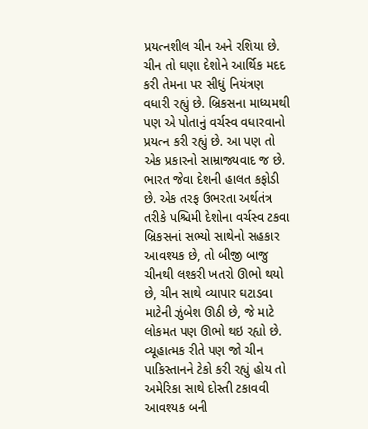પ્રયત્નશીલ ચીન અને રશિયા છે. ચીન તો ઘણા દેશોને આર્થિક મદદ કરી તેમના પર સીધું નિયંત્રણ વધારી રહ્યું છે. બ્રિકસના માધ્યમથી પણ એ પોતાનું વર્ચસ્વ વધારવાનો પ્રયત્ન કરી રહ્યું છે. આ પણ તો એક પ્રકારનો સામ્રાજ્યવાદ જ છે. ભારત જેવા દેશની હાલત કફોડી છે. એક તરફ ઉભરતા અર્થતંત્ર તરીકે પશ્ચિમી દેશોના વર્ચસ્વ ટકવા બ્રિકસનાં સભ્યો સાથેનો સહકાર આવશ્યક છે, તો બીજી બાજુ ચીનથી લશ્કરી ખતરો ઊભો થયો છે, ચીન સાથે વ્યાપાર ઘટાડવા માટેની ઝુંબેશ ઊઠી છે, જે માટે લોકમત પણ ઊભો થઇ રહ્યો છે. વ્યૂહાત્મક રીતે પણ જો ચીન પાકિસ્તાનને ટેકો કરી રહ્યું હોય તો અમેરિકા સાથે દોસ્તી ટકાવવી આવશ્યક બની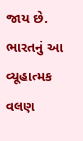જાય છે. ભારતનું આ વ્યૂહાત્મક વલણ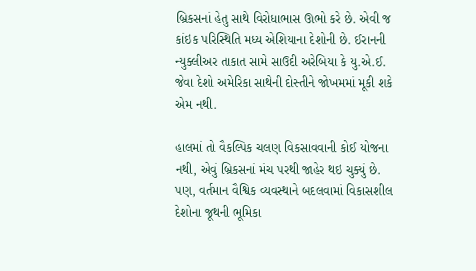બ્રિકસનાં હેતુ સાથે વિરોધાભાસ ઊભો કરે છે. એવી જ કાંઇક પરિસ્થિતિ મધ્ય એશિયાના દેશોની છે. ઈરાનની ન્યુક્લીઅર તાકાત સામે સાઉદી અરેબિયા કે યુ.એ.ઈ. જેવા દેશો અમેરિકા સાથેની દોસ્તીને જોખમમાં મૂકી શકે એમ નથી.

હાલમાં તો વૈકલ્પિક ચલણ વિકસાવવાની કોઈ યોજના નથી, એવું બ્રિકસનાં મંચ પરથી જાહેર થઇ ચુક્યું છે. પણ, વર્તમાન વૈશ્વિક વ્યવસ્થાને બદલવામાં વિકાસશીલ દેશોના જૂથની ભૂમિકા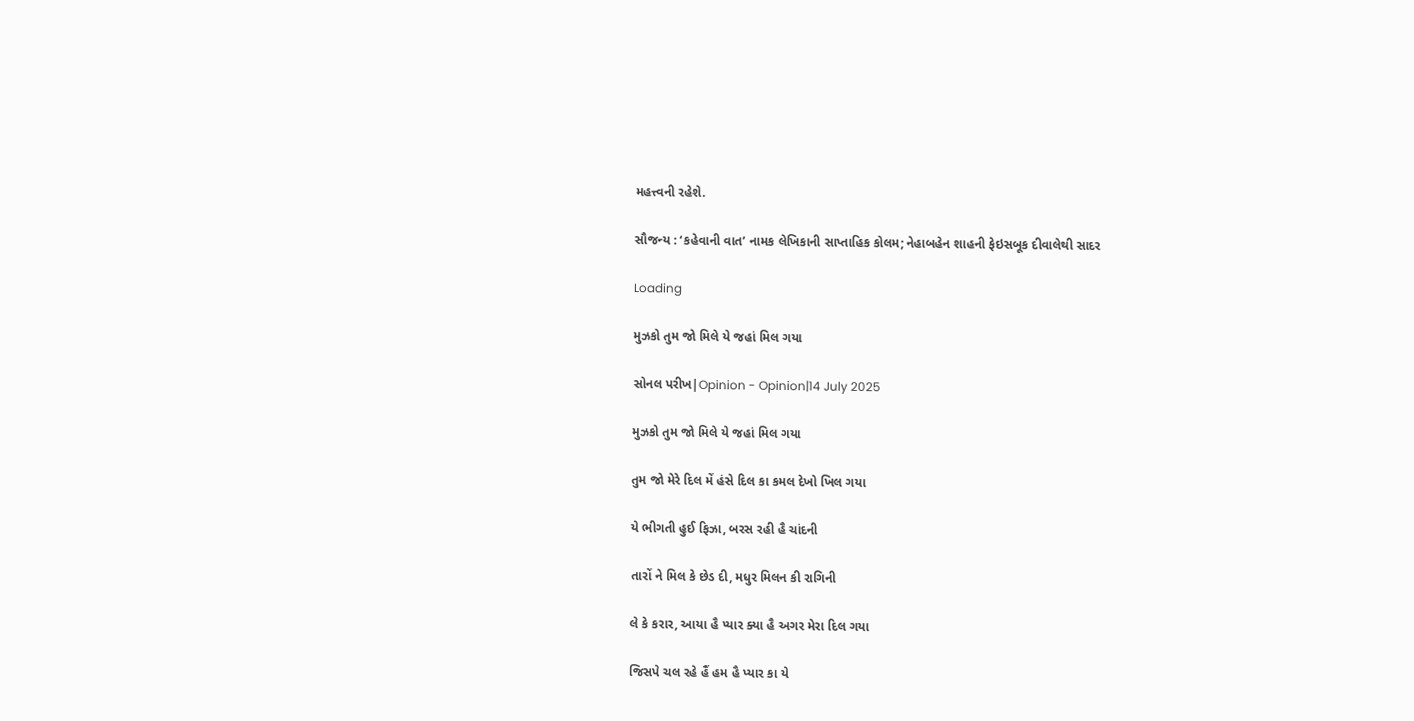મહત્ત્વની રહેશે.

સૌજન્ય : ‘કહેવાની વાત’ નામક લેખિકાની સાપ્તાહિક કોલમ; નેહાબહેન શાહની ફેઇસબૂક દીવાલેથી સાદર

Loading

મુઝકો તુમ જો મિલે યે જહાં મિલ ગયા

સોનલ પરીખ|Opinion - Opinion|14 July 2025

મુઝકો તુમ જો મિલે યે જહાં મિલ ગયા

તુમ જો મેરે દિલ મેં હંસે દિલ કા કમલ દેખો ખિલ ગયા

યે ભીગતી હુઈ ફિઝા, બરસ રહી હૈ ચાંદની

તારોં ને મિલ કે છેડ દી, મધુર મિલન કી રાગિની

લે કે કરાર, આયા હૈ પ્યાર ક્યા હૈ અગર મેરા દિલ ગયા

જિસપે ચલ રહે હૈં હમ હૈ પ્યાર કા યે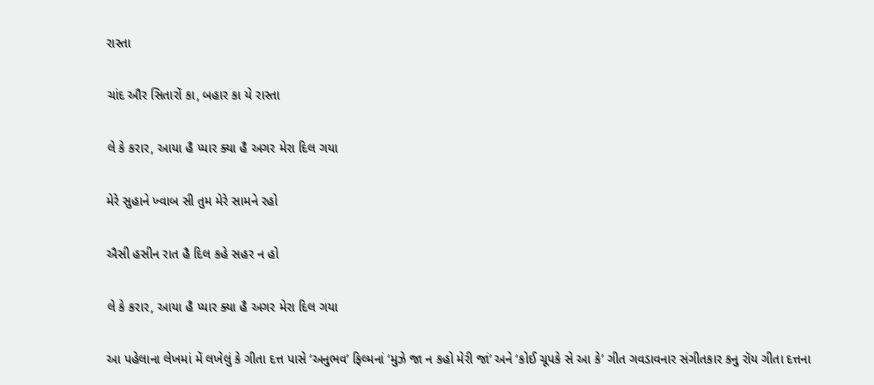રાસ્તા

ચાંદ ઔર સિતારોં કા, બહાર કા યે રાસ્તા

લે કે કરાર, આયા હૈ પ્યાર ક્યા હૈ અગર મેરા દિલ ગયા

મેરે સુહાને ખ્વાબ સી તુમ મેરે સામને રહો

ઐસી હસીન રાત હૈ દિલ કહે સહર ન હો

લે કે કરાર, આયા હૈ પ્યાર ક્યા હૈ અગર મેરા દિલ ગયા

આ પહેલાના લેખમાં મેં લખેલું કે ગીતા દત્ત પાસે ‘અનુભવ’ ફિલ્મનાં ‘મુઝે જા ન કહો મેરી જાં’ અને ‘કોઈ ચૂપકે સે આ કે’ ગીત ગવડાવનાર સંગીતકાર કનુ રૉય ગીતા દત્તના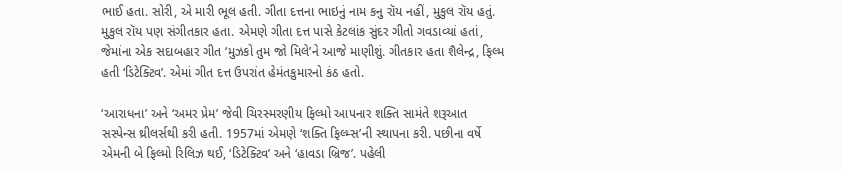ભાઈ હતા. સોરી, એ મારી ભૂલ હતી. ગીતા દત્તના ભાઇનું નામ કનુ રૉય નહીં, મુકુલ રૉય હતું. મુકુલ રૉય પણ સંગીતકાર હતા. એમણે ગીતા દત્ત પાસે કેટલાંક સુંદર ગીતો ગવડાવ્યાં હતાં, જેમાંના એક સદાબહાર ગીત ‘મુઝકો તુમ જો મિલે’ને આજે માણીશું. ગીતકાર હતા શૈલેન્દ્ર, ફિલ્મ હતી ‘ડિટેક્ટિવ’. એમાં ગીત દત્ત ઉપરાંત હેમંતકુમારનો કંઠ હતો.

‘આરાધના’ અને ‘અમર પ્રેમ’ જેવી ચિરસ્મરણીય ફિલ્મો આપનાર શક્તિ સામંતે શરૂઆત સસ્પેન્સ થ્રીલર્સથી કરી હતી. 1957માં એમણે ‘શક્તિ ફિલ્મ્સ’ની સ્થાપના કરી. પછીના વર્ષે એમની બે ફિલ્મો રિલિઝ થઈ, ‘ડિટેક્ટિવ’ અને ‘હાવડા બ્રિજ’. પહેલી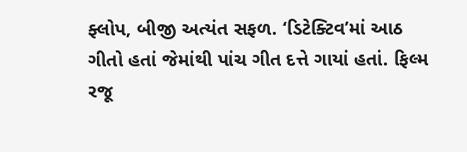ફ્લોપ, બીજી અત્યંત સફળ. ‘ડિટેક્ટિવ’માં આઠ ગીતો હતાં જેમાંથી પાંચ ગીત દત્તે ગાયાં હતાં. ફિલ્મ રજૂ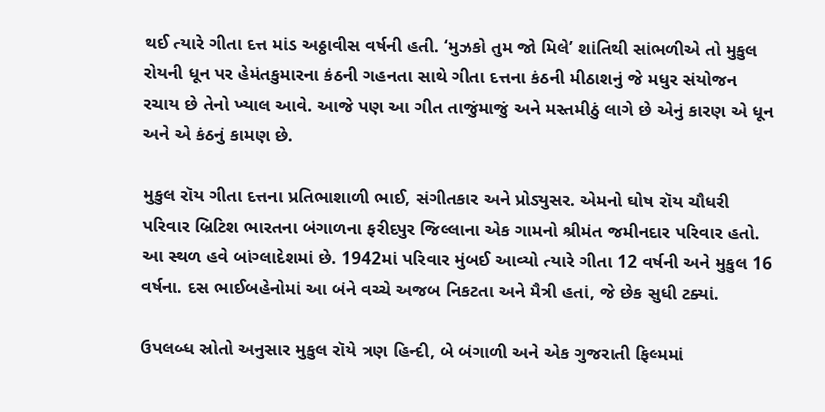થઈ ત્યારે ગીતા દત્ત માંડ અઠ્ઠાવીસ વર્ષની હતી. ‘મુઝકો તુમ જો મિલે’ શાંતિથી સાંભળીએ તો મુકુલ રોયની ધૂન પર હેમંતકુમારના કંઠની ગહનતા સાથે ગીતા દત્તના કંઠની મીઠાશનું જે મધુર સંયોજન રચાય છે તેનો ખ્યાલ આવે. આજે પણ આ ગીત તાજુંમાજું અને મસ્તમીઠું લાગે છે એનું કારણ એ ધૂન અને એ કંઠનું કામણ છે.

મુકુલ રૉય ગીતા દત્તના પ્રતિભાશાળી ભાઈ, સંગીતકાર અને પ્રોડ્યુસર. એમનો ઘોષ રૉય ચૌધરી પરિવાર બ્રિટિશ ભારતના બંગાળના ફરીદપુર જિલ્લાના એક ગામનો શ્રીમંત જમીનદાર પરિવાર હતો. આ સ્થળ હવે બાંગ્લાદેશમાં છે. 1942માં પરિવાર મુંબઈ આવ્યો ત્યારે ગીતા 12 વર્ષની અને મુકુલ 16 વર્ષના. દસ ભાઈબહેનોમાં આ બંને વચ્ચે અજબ નિકટતા અને મૈત્રી હતાં, જે છેક સુધી ટક્યાં.

ઉપલબ્ધ સ્રોતો અનુસાર મુકુલ રૉયે ત્રણ હિન્દી, બે બંગાળી અને એક ગુજરાતી ફિલ્મમાં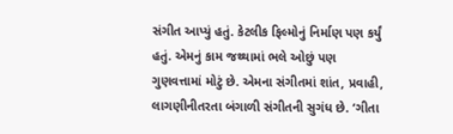સંગીત આપ્યું હતું. કેટલીક ફિલ્મોનું નિર્માણ પણ કર્યું હતું. એમનું કામ જથ્થામાં ભલે ઓછું પણ ગુણવત્તામાં મોટું છે. એમના સંગીતમાં શાંત, પ્રવાહી, લાગણીનીતરતા બંગાળી સંગીતની સુગંધ છે. ‘ગીતા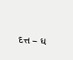દત્ત – ધ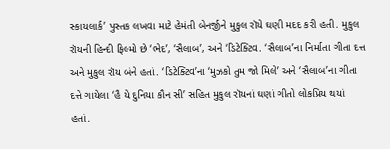સ્કાયલાર્ક’ પુસ્તક લખવા માટે હેમંતી બેનર્જીને મુકુલ રૉયે ઘણી મદદ કરી હતી. મુકુલ રૉયની હિન્દી ફિલ્મો છે ‘ભેદ’, ‘સૈલાબ’, અને ‘ડિટેક્ટિવ. ‘સૈલાબ’ના નિર્માતા ગીતા દત્ત અને મુકુલ રૉય બંને હતાં. ‘ડિટેક્ટિવ’ના ‘મુઝકો તુમ જો મિલે’ અને ‘સૈલાબ’ના ગીતા દત્તે ગાયેલા ‘હૈ યે દુનિયા કૌન સી’ સહિત મુકુલ રૉયનાં ઘણાં ગીતો લોકપ્રિય થયાં હતાં.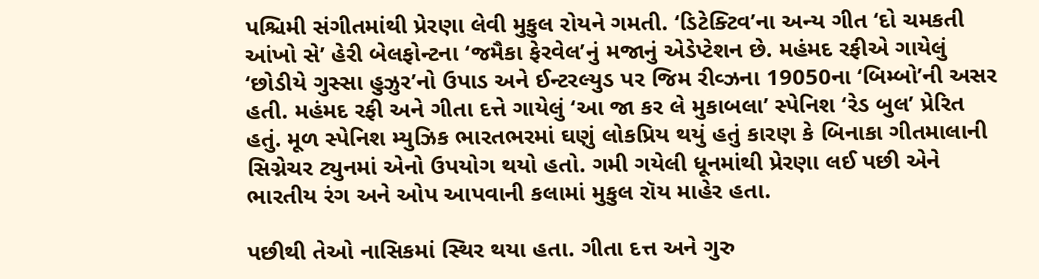પશ્ચિમી સંગીતમાંથી પ્રેરણા લેવી મુકુલ રોયને ગમતી. ‘ડિટેક્ટિવ’ના અન્ય ગીત ‘દો ચમકતી આંખો સે’ હેરી બેલફોન્ટના ‘જમૈકા ફેરવેલ’નું મજાનું એડેપ્ટેશન છે. મહંમદ રફીએ ગાયેલું ‘છોડીયે ગુસ્સા હુઝુર’નો ઉપાડ અને ઈન્ટરલ્યુડ પર જિમ રીવ્ઝના 19050ના ‘બિમ્બો’ની અસર હતી. મહંમદ રફી અને ગીતા દત્તે ગાયેલું ‘આ જા કર લે મુકાબલા’ સ્પેનિશ ‘રેડ બુલ’ પ્રેરિત હતું. મૂળ સ્પેનિશ મ્યુઝિક ભારતભરમાં ઘણું લોકપ્રિય થયું હતું કારણ કે બિનાકા ગીતમાલાની સિગ્નેચર ટ્યુનમાં એનો ઉપયોગ થયો હતો. ગમી ગયેલી ધૂનમાંથી પ્રેરણા લઈ પછી એને ભારતીય રંગ અને ઓપ આપવાની કલામાં મુકુલ રૉય માહેર હતા.

પછીથી તેઓ નાસિકમાં સ્થિર થયા હતા. ગીતા દત્ત અને ગુરુ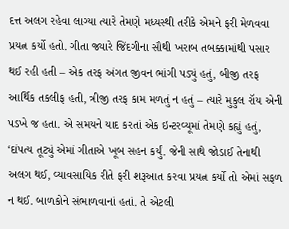દત્ત અલગ રહેવા લાગ્યા ત્યારે તેમણે મધ્યસ્થી તરીકે એમને ફરી મેળવવા પ્રયત્ન કર્યો હતો. ગીતા જ્યારે જિંદગીના સૌથી ખરાબ તબક્કામાંથી પસાર થઈ રહી હતી – એક તરફ અંગત જીવન ભાંગી પડ્યું હતું, બીજી તરફ આર્થિક તકલીફ હતી, ત્રીજી તરફ કામ મળતું ન હતું – ત્યારે મુકુલ રૉય એની પડખે જ હતા. એ સમયને યાદ કરતાં એક ઇન્ટરવ્યૂમાં તેમણે કહ્યું હતું, ‘દાંપત્ય તૂટ્યું એમાં ગીતાએ ખૂબ સહન કર્યું. જેની સાથે જોડાઈ તેનાથી અલગ થઈ, વ્યાવસાયિક રીતે ફરી શરૂઆત કરવા પ્રયત્ન કર્યો તો એમાં સફળ ન થઈ. બાળકોને સંભાળવાનાં હતાં. તે એટલી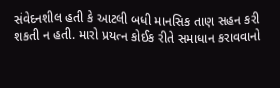સંવેદનશીલ હતી કે આટલી બધી માનસિક તાણ સહન કરી શકતી ન હતી. મારો પ્રયત્ન કોઈક રીતે સમાધાન કરાવવાનો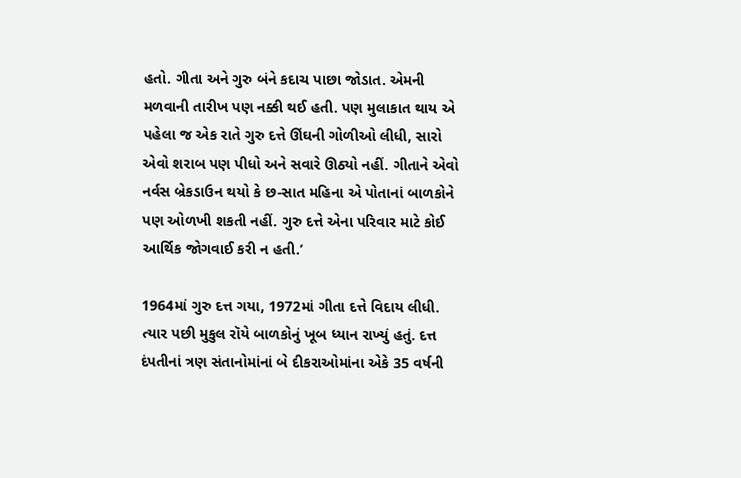હતો. ગીતા અને ગુરુ બંને કદાચ પાછા જોડાત. એમની મળવાની તારીખ પણ નક્કી થઈ હતી. પણ મુલાકાત થાય એ પહેલા જ એક રાતે ગુરુ દત્તે ઊંઘની ગોળીઓ લીધી, સારો એવો શરાબ પણ પીધો અને સવારે ઊઠ્યો નહીં. ગીતાને એવો નર્વસ બ્રેકડાઉન થયો કે છ-સાત મહિના એ પોતાનાં બાળકોને પણ ઓળખી શકતી નહીં. ગુરુ દત્તે એના પરિવાર માટે કોઈ આર્થિક જોગવાઈ કરી ન હતી.’

1964માં ગુરુ દત્ત ગયા, 1972માં ગીતા દત્તે વિદાય લીધી. ત્યાર પછી મુકુલ રૉયે બાળકોનું ખૂબ ધ્યાન રાખ્યું હતું. દત્ત દંપતીનાં ત્રણ સંતાનોમાંનાં બે દીકરાઓમાંના એકે 35 વર્ષની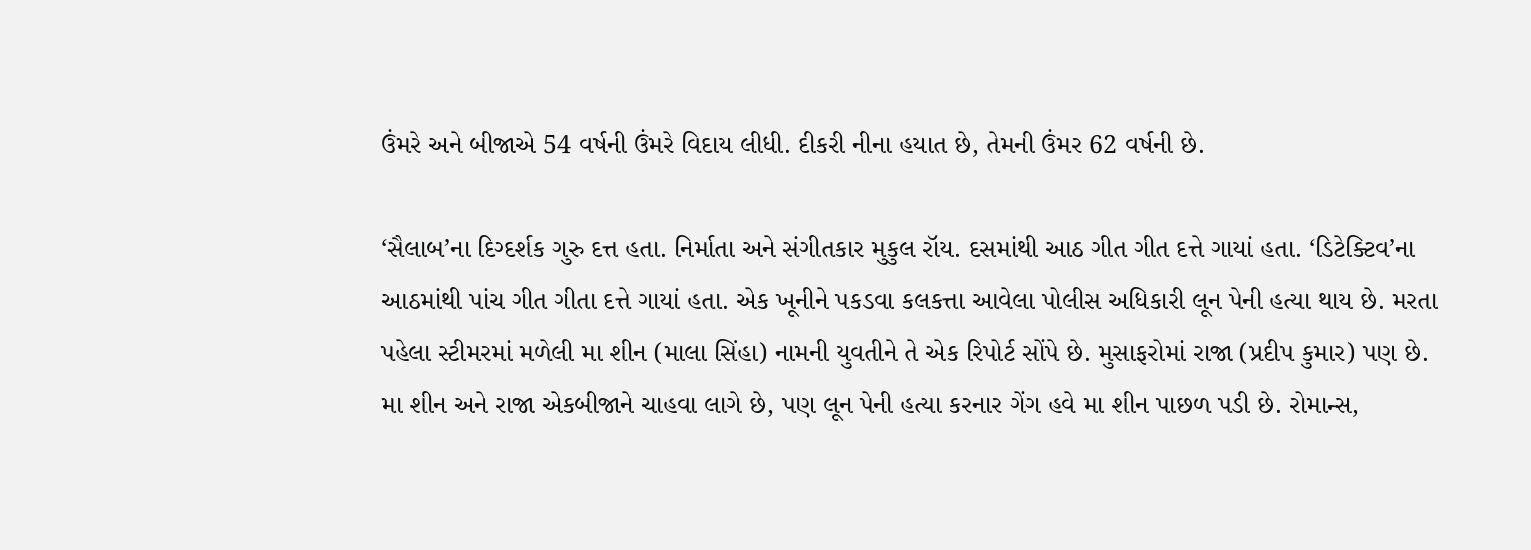ઉંમરે અને બીજાએ 54 વર્ષની ઉંમરે વિદાય લીધી. દીકરી નીના હયાત છે, તેમની ઉંમર 62 વર્ષની છે.

‘સૈલાબ’ના દિગ્દર્શક ગુરુ દત્ત હતા. નિર્માતા અને સંગીતકાર મુકુલ રૉય. દસમાંથી આઠ ગીત ગીત દત્તે ગાયાં હતા. ‘ડિટેક્ટિવ’ના આઠમાંથી પાંચ ગીત ગીતા દત્તે ગાયાં હતા. એક ખૂનીને પકડવા કલકત્તા આવેલા પોલીસ અધિકારી લૂન પેની હત્યા થાય છે. મરતા પહેલા સ્ટીમરમાં મળેલી મા શીન (માલા સિંહા) નામની યુવતીને તે એક રિપોર્ટ સોંપે છે. મુસાફરોમાં રાજા (પ્રદીપ કુમાર) પણ છે. મા શીન અને રાજા એકબીજાને ચાહવા લાગે છે, પણ લૂન પેની હત્યા કરનાર ગેંગ હવે મા શીન પાછળ પડી છે. રોમાન્સ,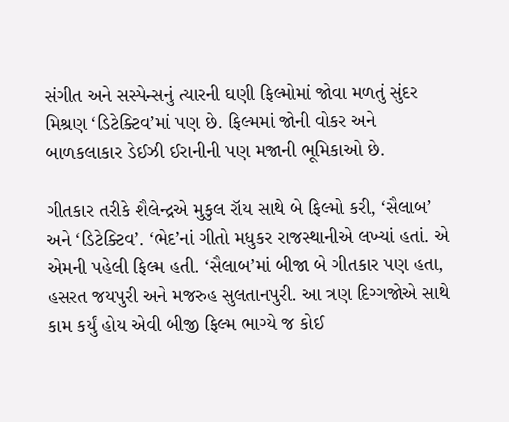સંગીત અને સસ્પેન્સનું ત્યારની ઘણી ફિલ્મોમાં જોવા મળતું સુંદર મિશ્રણ ‘ડિટેક્ટિવ’માં પણ છે. ફિલ્મમાં જોની વોકર અને બાળકલાકાર ડેઈઝી ઈરાનીની પણ મજાની ભૂમિકાઓ છે.

ગીતકાર તરીકે શૈલેન્દ્રએ મુકુલ રૉય સાથે બે ફિલ્મો કરી, ‘સૈલાબ’ અને ‘ડિટેક્ટિવ’. ‘ભેદ’નાં ગીતો મધુકર રાજસ્થાનીએ લખ્યાં હતાં. એ એમની પહેલી ફિલ્મ હતી. ‘સૈલાબ’માં બીજા બે ગીતકાર પણ હતા, હસરત જયપુરી અને મજરુહ સુલતાનપુરી. આ ત્રણ દિગ્ગજોએ સાથે કામ કર્યું હોય એવી બીજી ફિલ્મ ભાગ્યે જ કોઈ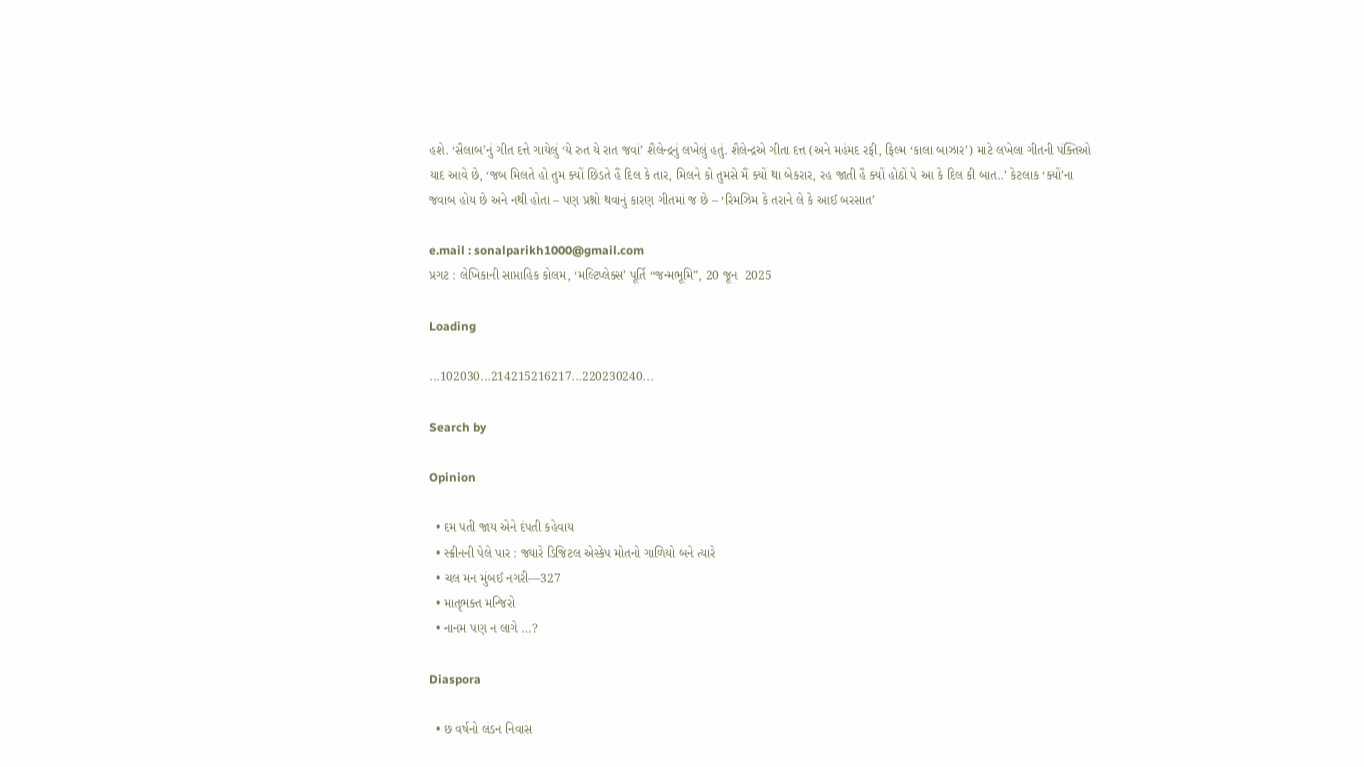હશે. ‘સૈલાબ’નું ગીત દત્તે ગાયેલું ‘યે રુત યે રાત જવાં’ શૈલેન્દ્રનું લખેલું હતું. શૈલેન્દ્રએ ગીતા દત્ત (અને મહંમદ રફી, ફિલ્મ ‘કાલા બાઝાર’) માટે લખેલા ગીતની પંક્તિઓ યાદ આવે છે, ‘જબ મિલતે હો તુમ ક્યોં છિડતે હૈં દિલ કે તાર, મિલને કો તુમસે મૈં ક્યોં થા બેકરાર, રહ જાતી હૈ ક્યોં હોઠોં પે આ કે દિલ કી બાત..’ કેટલાક ‘ક્યોં’ના જવાબ હોય છે અને નથી હોતા – પણ પ્રશ્નો થવાનું કારણ ગીતમાં જ છે – ‘રિમઝિમ કે તરાને લે કે આઈ બરસાત’

e.mail : sonalparikh1000@gmail.com
પ્રગટ : લેખિકાની સાપ્તાહિક કોલમ, ‘મલ્ટિપ્લેક્સ’ પૂર્તિ “જન્મભૂમિ”, 20 જૂન  2025

Loading

...102030...214215216217...220230240...

Search by

Opinion

  • દમ પતી જાય એને દંપતી કહેવાય
  • સ્ક્રીનની પેલે પાર : જ્યારે ડિજિટલ એસ્કેપ મોતનો ગાળિયો બને ત્યારે
  • ચલ મન મુંબઈ નગરી—327
  • માતૃભક્ત મન્જિરો
  • નાનમ પણ ન લાગે …?

Diaspora

  • છ વર્ષનો લંડન નિવાસ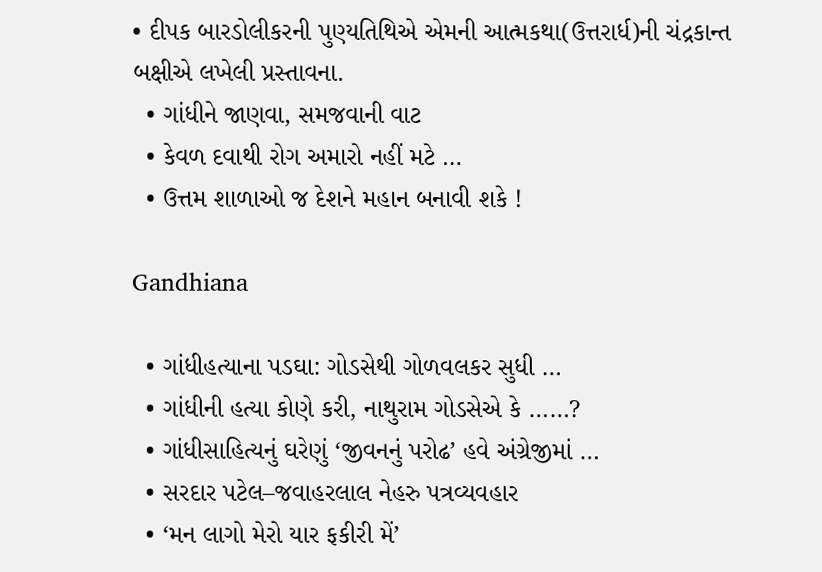• દીપક બારડોલીકરની પુણ્યતિથિએ એમની આત્મકથા(ઉત્તરાર્ધ)ની ચંદ્રકાન્ત બક્ષીએ લખેલી પ્રસ્તાવના.
  • ગાંધીને જાણવા, સમજવાની વાટ
  • કેવળ દવાથી રોગ અમારો નહીં મટે …
  • ઉત્તમ શાળાઓ જ દેશને મહાન બનાવી શકે !

Gandhiana

  • ગાંધીહત્યાના પડઘા: ગોડસેથી ગોળવલકર સુધી …
  • ગાંધીની હત્યા કોણે કરી, નાથુરામ ગોડસેએ કે ……?
  • ગાંધીસાહિત્યનું ઘરેણું ‘જીવનનું પરોઢ’ હવે અંગ્રેજીમાં …
  • સરદાર પટેલ–જવાહરલાલ નેહરુ પત્રવ્યવહાર
  • ‘મન લાગો મેરો યાર ફકીરી મેં’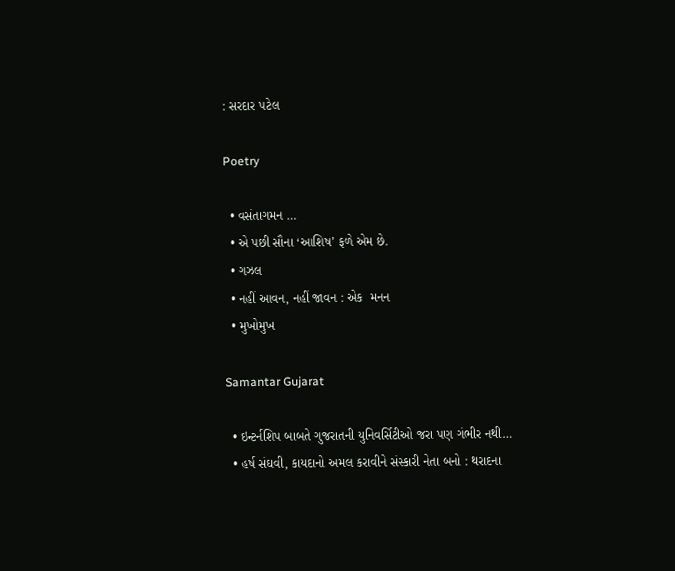: સરદાર પટેલ

Poetry

  • વસંતાગમન …
  • એ પછી સૌના ‘આશિષ’ ફળે એમ છે.
  • ગઝલ
  • નહીં આવન, નહીં જાવન : એક  મનન
  • મુખોમુખ

Samantar Gujarat

  • ઇન્ટર્નશિપ બાબતે ગુજરાતની યુનિવર્સિટીઓ જરા પણ ગંભીર નથી…
  • હર્ષ સંઘવી, કાયદાનો અમલ કરાવીને સંસ્કારી નેતા બનો : થરાદના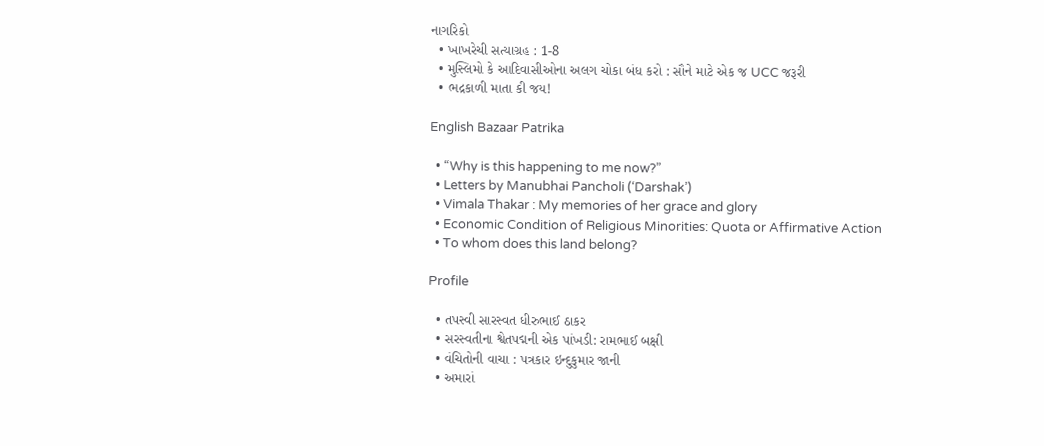નાગરિકો
  • ખાખરેચી સત્યાગ્રહ : 1-8
  • મુસ્લિમો કે આદિવાસીઓના અલગ ચોકા બંધ કરો : સૌને માટે એક જ UCC જરૂરી
  • ભદ્રકાળી માતા કી જય!

English Bazaar Patrika

  • “Why is this happening to me now?”
  • Letters by Manubhai Pancholi (‘Darshak’)
  • Vimala Thakar : My memories of her grace and glory
  • Economic Condition of Religious Minorities: Quota or Affirmative Action
  • To whom does this land belong?

Profile

  • તપસ્વી સારસ્વત ધીરુભાઈ ઠાકર
  • સરસ્વતીના શ્વેતપદ્મની એક પાંખડી: રામભાઈ બક્ષી
  • વંચિતોની વાચા : પત્રકાર ઇન્દુકુમાર જાની
  • અમારાં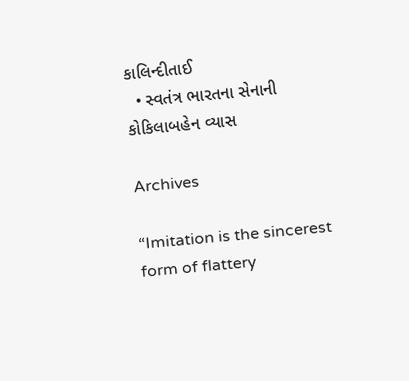કાલિન્દીતાઈ
  • સ્વતંત્ર ભારતના સેનાની કોકિલાબહેન વ્યાસ

Archives

“Imitation is the sincerest form of flattery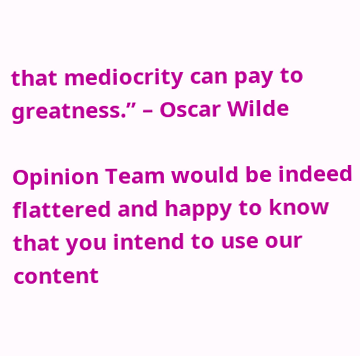that mediocrity can pay to greatness.” – Oscar Wilde

Opinion Team would be indeed flattered and happy to know that you intend to use our content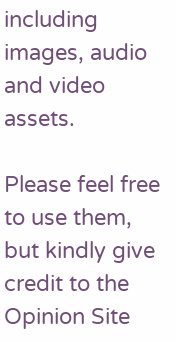including images, audio and video assets.

Please feel free to use them, but kindly give credit to the Opinion Site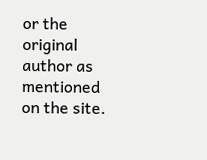or the original author as mentioned on the site.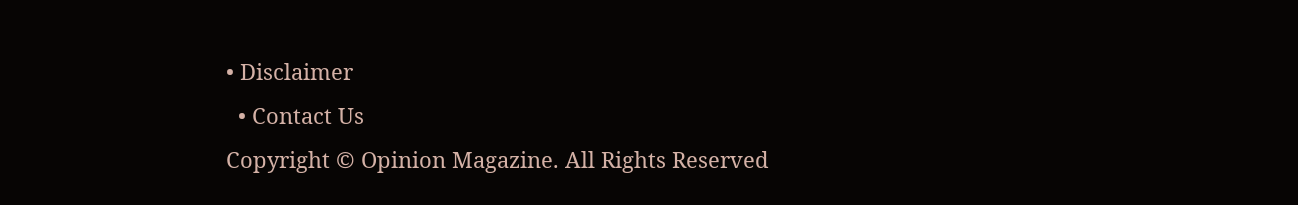• Disclaimer
  • Contact Us
Copyright © Opinion Magazine. All Rights Reserved